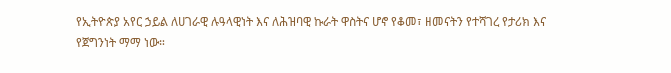የኢትዮጵያ አየር ኃይል ለሀገራዊ ሉዓላዊነት እና ለሕዝባዊ ኩራት ዋስትና ሆኖ የቆመ፣ ዘመናትን የተሻገረ የታሪክ እና የጀግንነት ማማ ነው።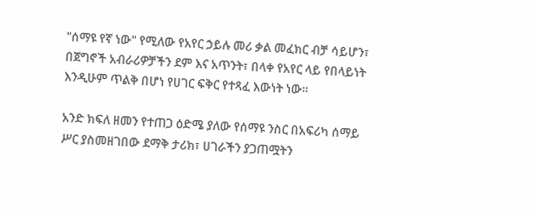"ሰማዩ የኛ ነው" የሚለው የአየር ኃይሉ መሪ ቃል መፈክር ብቻ ሳይሆን፣ በጀግኖች አብራሪዎቻችን ደም እና አጥንት፣ በላቀ የአየር ላይ የበላይነት እንዲሁም ጥልቅ በሆነ የሀገር ፍቅር የተጻፈ እውነት ነው።

አንድ ክፍለ ዘመን የተጠጋ ዕድሜ ያለው የሰማዩ ንስር በአፍሪካ ሰማይ ሥር ያስመዘገበው ደማቅ ታሪክ፣ ሀገራችን ያጋጠሟትን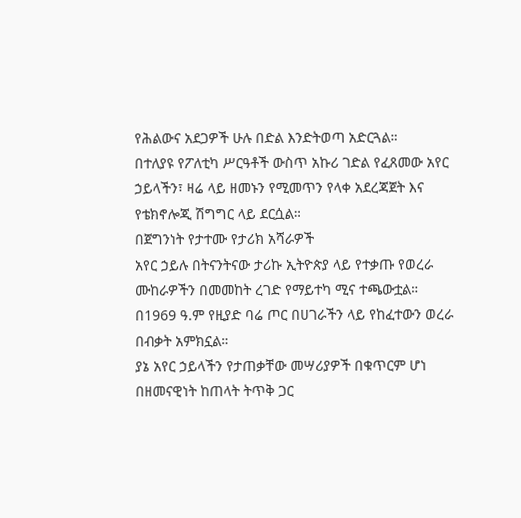የሕልውና አደጋዎች ሁሉ በድል እንድትወጣ አድርጓል።
በተለያዩ የፖለቲካ ሥርዓቶች ውስጥ አኩሪ ገድል የፈጸመው አየር ኃይላችን፣ ዛሬ ላይ ዘመኑን የሚመጥን የላቀ አደረጃጀት እና የቴክኖሎጂ ሽግግር ላይ ደርሷል።
በጀግንነት የታተሙ የታሪክ አሻራዎች
አየር ኃይሉ በትናንትናው ታሪኩ ኢትዮጵያ ላይ የተቃጡ የወረራ ሙከራዎችን በመመከት ረገድ የማይተካ ሚና ተጫውቷል። በ1969 ዓ.ም የዚያድ ባሬ ጦር በሀገራችን ላይ የከፈተውን ወረራ በብቃት አምክኗል።
ያኔ አየር ኃይላችን የታጠቃቸው መሣሪያዎች በቁጥርም ሆነ በዘመናዊነት ከጠላት ትጥቅ ጋር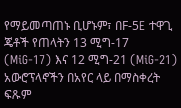የማይመጣጠኑ ቢሆኑም፣ በF-5E ተዋጊ ጄቶች የጠላትን 13 ሚግ-17 (MiG-17) እና 12 ሚግ-21 (MiG-21) አውሮፕላኖችን በአየር ላይ በማስቀረት ፍጹም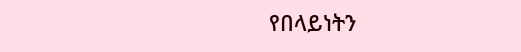የበላይነትን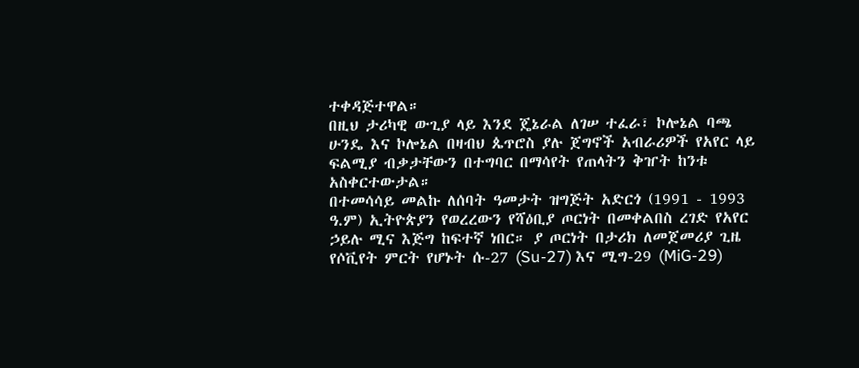ተቀዳጅተዋል።
በዚህ ታሪካዊ ውጊያ ላይ እንደ ጄኔራል ለገሠ ተፈራ፣ ኮሎኔል ባጫ ሁንዴ እና ኮሎኔል በዛብህ ጴጥሮስ ያሉ ጀግኖች አብራሪዎች የአየር ላይ ፍልሚያ ብቃታቸውን በተግባር በማሳየት የጠላትን ቅዠት ከንቱ አስቀርተውታል።
በተመሳሳይ መልኩ ለሰባት ዓመታት ዝግጅት አድርጎ (1991 - 1993 ዓ.ም) ኢትዮጵያን የወረረውን የሻዕቢያ ጦርነት በመቀልበስ ረገድ የአየር ኃይሉ ሚና እጅግ ከፍተኛ ነበር። ያ ጦርነት በታሪክ ለመጀመሪያ ጊዜ የሶቪየት ምርት የሆኑት ሱ-27 (Su-27) እና ሚግ-29 (MiG-29)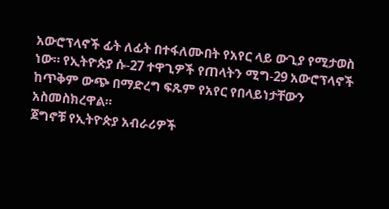አውሮፕላኖች ፊት ለፊት በተፋለሙበት የአየር ላይ ውጊያ የሚታወስ ነው። የኢትዮጵያ ሱ-27 ተዋጊዎች የጠላትን ሚግ-29 አውሮፕላኖች ከጥቅም ውጭ በማድረግ ፍጹም የአየር የበላይነታቸውን አስመስክረዋል።
ጀግኖቹ የኢትዮጵያ አብራሪዎች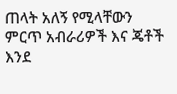ጠላት አለኝ የሚላቸውን ምርጥ አብራሪዎች እና ጄቶች እንደ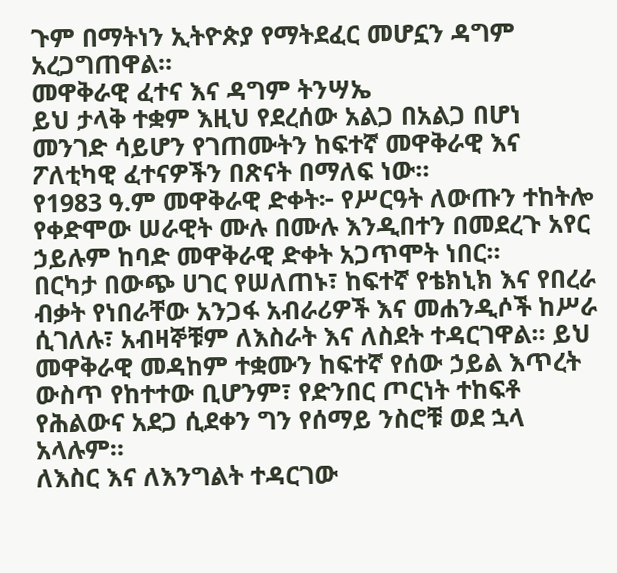ጉም በማትነን ኢትዮጵያ የማትደፈር መሆኗን ዳግም አረጋግጠዋል።
መዋቅራዊ ፈተና እና ዳግም ትንሣኤ
ይህ ታላቅ ተቋም እዚህ የደረሰው አልጋ በአልጋ በሆነ መንገድ ሳይሆን የገጠሙትን ከፍተኛ መዋቅራዊ እና ፖለቲካዊ ፈተናዎችን በጽናት በማለፍ ነው።
የ1983 ዓ.ም መዋቅራዊ ድቀት፦ የሥርዓት ለውጡን ተከትሎ የቀድሞው ሠራዊት ሙሉ በሙሉ እንዲበተን በመደረጉ አየር ኃይሉም ከባድ መዋቅራዊ ድቀት አጋጥሞት ነበር።
በርካታ በውጭ ሀገር የሠለጠኑ፣ ከፍተኛ የቴክኒክ እና የበረራ ብቃት የነበራቸው አንጋፋ አብራሪዎች እና መሐንዲሶች ከሥራ ሲገለሉ፣ አብዛኞቹም ለእስራት እና ለስደት ተዳርገዋል። ይህ መዋቅራዊ መዳከም ተቋሙን ከፍተኛ የሰው ኃይል እጥረት ውስጥ የከተተው ቢሆንም፣ የድንበር ጦርነት ተከፍቶ የሕልውና አደጋ ሲደቀን ግን የሰማይ ንስሮቹ ወደ ኋላ አላሉም።
ለእስር እና ለእንግልት ተዳርገው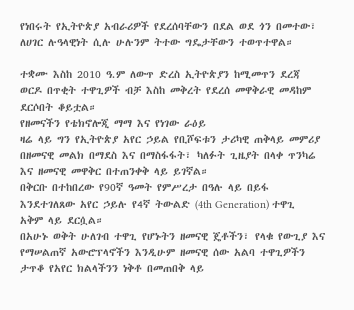የነበሩት የኢትዮጵያ አብራሪዎች የደረሰባቸውን በደል ወደ ጎን በመተው፣ ለሀገር ሉዓላዊነት ሲሉ ሁሉንም ትተው ግዴታቸውን ተወጥተዋል።

ተቋሙ እስከ 2010 ዓ.ም ለውጥ ድረስ ኢትዮጵያን ከሚመጥን ደረጃ ወርዶ በጥቂት ተዋጊዎች ብቻ እስከ መቅረት የደረሰ መዋቅራዊ መዳከም ደርሶበት ቆይቷል።
የዘመናችን የቴክኖሎጂ ማማ እና የነገው ራዕይ
ዛሬ ላይ ግን የኢትዮጵያ አየር ኃይል የቢሾፍቱን ታሪካዊ ጠቅላይ መምሪያ በዘመናዊ መልክ በማደስ እና በማስፋፋት፣ ካለፉት ጊዜያት በላቀ ጥንካሬ እና ዘመናዊ መዋቅር በተጠንቀቅ ላይ ይገኛል።
በቅርቡ በተከበረው የ90ኛ ዓመት የምሥረታ በዓሉ ላይ በይፋ እንደተገለጸው አየር ኃይሉ የ4ኛ ትውልድ (4th Generation) ተዋጊ አቅም ላይ ደርሷል።
በአሁኑ ወቅት ሁለገብ ተዋጊ የሆኑትን ዘመናዊ ጄቶችን፣ የላቁ የውጊያ እና የማሠልጠኛ አውሮፕላኖችን እንዲሁም ዘመናዊ ሰው አልባ ተዋጊዎችን ታጥቆ የአየር ክልላችንን ነቅቶ በመጠበቅ ላይ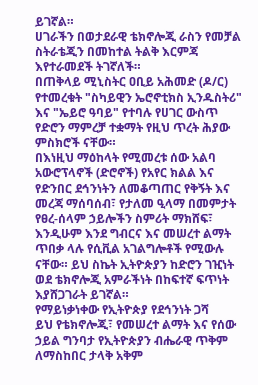ይገኛል።
ሀገራችን በወታደራዊ ቴክኖሎጂ ራስን የመቻል ስትራቴጂን በመከተል ትልቅ እርምጃ እየተራመደች ትገኛለች።
በጠቅላይ ሚኒስትር ዐቢይ አሕመድ (ዶ/ር) የተመረቁት "ስካይዊን ኤሮኖቲክስ ኢንዱስትሪ" እና "ኤይሮ ዓባይ" የተባሉ የሀገር ውስጥ የድሮን ማምረቻ ተቋማት የዚህ ጥረት ሕያው ምስክሮች ናቸው።
በእነዚህ ማዕከላት የሚመረቱ ሰው አልባ አውሮፕላኖች (ድሮኖች) የአየር ክልል እና የድንበር ደኅንነትን ለመቆጣጠር የቅኝት እና መረጃ ማሰባሰብ፣ የታለመ ዒላማ በመምታት የፀረ-ሰላም ኃይሎችን ስምሪት ማክሸፍ፣ እንዲሁም እንደ ግብርና እና መሠረተ ልማት ጥበቃ ላሉ የሲቪል አገልግሎቶች የሚውሉ ናቸው። ይህ ስኬት ኢትዮጵያን ከድሮን ገዢነት ወደ ቴክኖሎጂ አምራችነት በከፍተኛ ፍጥነት እያሸጋገራት ይገኛል።
የማይነቃነቀው የኢትዮጵያ የደኅንነት ጋሻ
ይህ የቴክኖሎጂ፣ የመሠረተ ልማት እና የሰው ኃይል ግንባታ የኢትዮጵያን ብሔራዊ ጥቅም ለማስከበር ታላቅ አቅም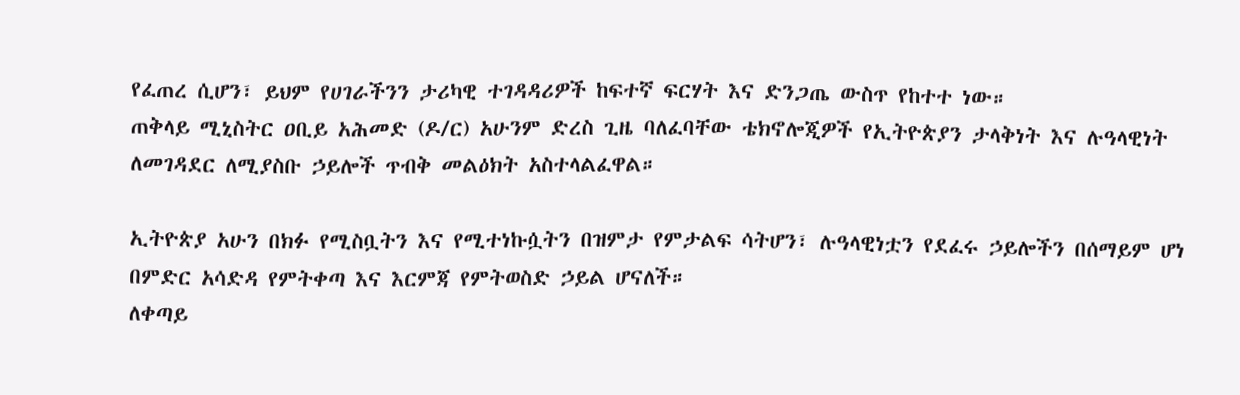የፈጠረ ሲሆን፣ ይህም የሀገራችንን ታሪካዊ ተገዳዳሪዎች ከፍተኛ ፍርሃት እና ድንጋጤ ውስጥ የከተተ ነው።
ጠቅላይ ሚኒስትር ዐቢይ አሕመድ (ዶ/ር) አሁንም ድረስ ጊዜ ባለፈባቸው ቴክኖሎጂዎች የኢትዮጵያን ታላቅነት እና ሉዓላዊነት ለመገዳደር ለሚያስቡ ኃይሎች ጥብቅ መልዕክት አስተላልፈዋል።

ኢትዮጵያ አሁን በክፉ የሚስቧትን እና የሚተነኩሷትን በዝምታ የምታልፍ ሳትሆን፣ ሉዓላዊነቷን የደፈሩ ኃይሎችን በሰማይም ሆነ በምድር አሳድዳ የምትቀጣ እና እርምጃ የምትወስድ ኃይል ሆናለች።
ለቀጣይ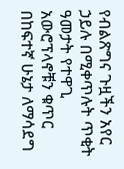የብልጽግና ጉዟችን አየር ኃይሉ በሚቀጥሉት ጥቂት ዓመታት የተዋጊ አውሮፕላኖቹን ቁጥር በከፍተኛ ሁኔታ ለማሳደግ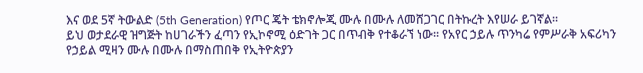እና ወደ 5ኛ ትውልድ (5th Generation) የጦር ጄት ቴክኖሎጂ ሙሉ በሙሉ ለመሸጋገር በትኩረት እየሠራ ይገኛል።
ይህ ወታደራዊ ዝግጅት ከሀገራችን ፈጣን የኢኮኖሚ ዕድገት ጋር በጥብቅ የተቆራኘ ነው። የአየር ኃይሉ ጥንካሬ የምሥራቅ አፍሪካን የኃይል ሚዛን ሙሉ በሙሉ በማስጠበቅ የኢትዮጵያን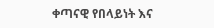ቀጣናዊ የበላይነት እና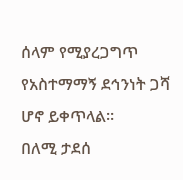ሰላም የሚያረጋግጥ የአስተማማኝ ደኅንነት ጋሻ ሆኖ ይቀጥላል።
በለሚ ታደሰ